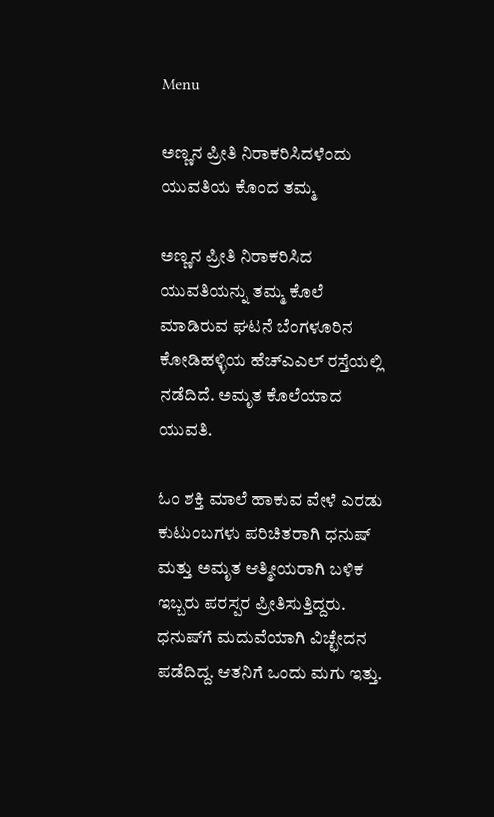Menu

ಅಣ್ಣನ ಪ್ರೀತಿ ನಿರಾಕರಿಸಿದಳೆಂದು ಯುವತಿಯ ಕೊಂದ ತಮ್ಮ

ಅಣ್ಣನ ಪ್ರೀತಿ ನಿರಾಕರಿಸಿದ ಯುವತಿಯನ್ನು ತಮ್ಮ ಕೊಲೆ ಮಾಡಿರುವ ಘಟನೆ ಬೆಂಗಳೂರಿನ ಕೋಡಿಹಳ್ಳಿಯ ಹೆಚ್‌ಎಎಲ್ ರಸ್ತೆಯಲ್ಲಿ ನಡೆದಿದೆ. ಅಮೃತ ಕೊಲೆಯಾದ ಯುವತಿ.

ಓಂ ಶಕ್ತಿ ಮಾಲೆ ಹಾಕುವ ವೇಳೆ ಎರಡು ಕುಟುಂಬಗಳು ಪರಿಚಿತರಾಗಿ ಧನುಷ್ ಮತ್ತು ಅಮೃತ ಆತ್ಮೀಯರಾಗಿ ಬಳಿಕ ಇಬ್ಬರು ಪರಸ್ಪರ ಪ್ರೀತಿಸುತ್ತಿದ್ದರು. ಧನುಷ್‌ಗೆ ಮದುವೆಯಾಗಿ ವಿಚ್ಛೇದನ ಪಡೆದಿದ್ದ. ಆತನಿಗೆ ಒಂದು ಮಗು ಇತ್ತು.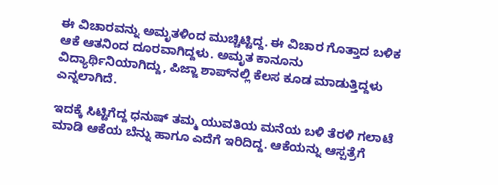ಈ ವಿಚಾರವನ್ನು ಅಮೃತಳಿಂದ ಮುಚ್ಚಿಟ್ಟಿದ್ದ. ಈ ವಿಚಾರ ಗೊತ್ತಾದ ಬಳಿಕ ಆಕೆ ಆತನಿಂದ ದೂರವಾಗಿದ್ದಳು. ಅಮೃತ ಕಾನೂನು ವಿದ್ಯಾರ್ಥಿನಿಯಾಗಿದ್ದು, ಪಿಜ್ಜಾ ಶಾಪ್‌ನಲ್ಲಿ ಕೆಲಸ ಕೂಡ ಮಾಡುತ್ತಿದ್ದಳು ಎನ್ನಲಾಗಿದೆ.

ಇದಕ್ಕೆ ಸಿಟ್ಟಿಗೆದ್ದ ಧನುಷ್‌ ತಮ್ಮ ಯುವತಿಯ ಮನೆಯ ಬಳಿ ತೆರಳಿ ಗಲಾಟೆ ಮಾಡಿ ಆಕೆಯ ಬೆನ್ನು ಹಾಗೂ ಎದೆಗೆ ಇರಿದಿದ್ದ. ಆಕೆಯನ್ನು ಆಸ್ಪತ್ರೆಗೆ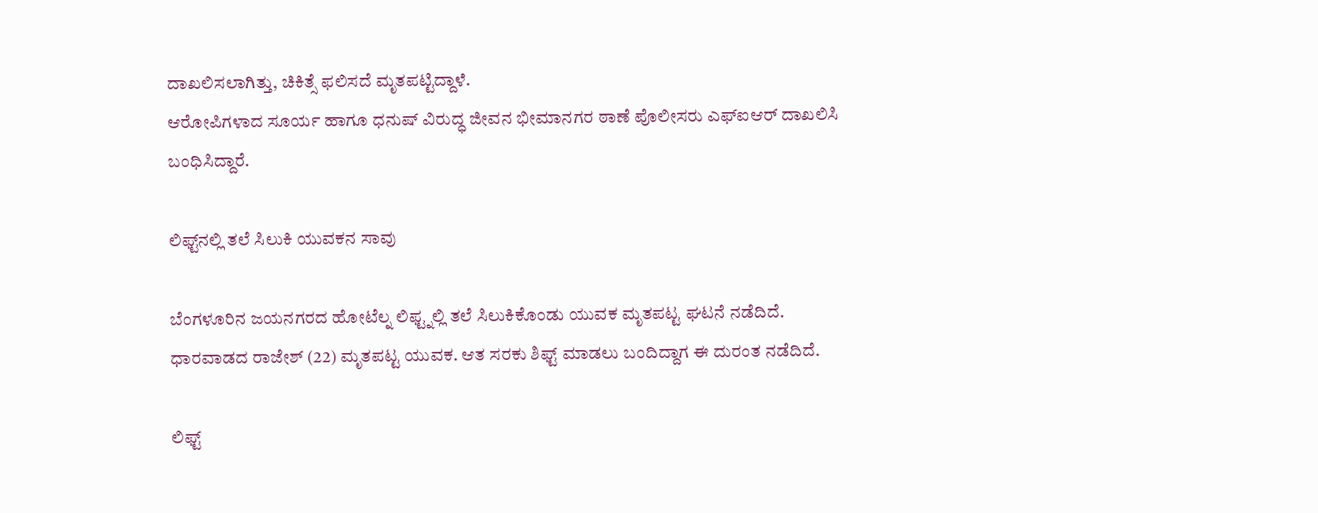ದಾಖಲಿಸಲಾಗಿತ್ತು, ಚಿಕಿತ್ಸೆ ಫಲಿಸದೆ ಮೃತಪಟ್ಟಿದ್ದಾಳೆ.
ಆರೋಪಿಗಳಾದ ಸೂರ್ಯ ಹಾಗೂ ಧನುಷ್‌ ವಿರುದ್ಧ ಜೀವನ ಭೀಮಾನಗರ ಠಾಣೆ ಪೊಲೀಸರು ಎಫ್‌ಐಆರ್‌ ದಾಖಲಿಸಿ ಬಂಧಿಸಿದ್ದಾರೆ.

ಲಿಫ್ಟ್‌ನಲ್ಲಿ ತಲೆ ಸಿಲುಕಿ ಯುವಕನ ಸಾವು

ಬೆಂಗಳೂರಿನ ಜಯನಗರದ ಹೋಟೆಲ್ನ ಲಿಫ್ಟ್ನಲ್ಲಿ ತಲೆ ಸಿಲುಕಿಕೊಂಡು ಯುವಕ ಮೃತಪಟ್ಟ ಘಟನೆ ನಡೆದಿದೆ. ಧಾರವಾಡದ ರಾಜೇಶ್ (22) ಮೃತಪಟ್ಟ ಯುವಕ. ಆತ ಸರಕು ಶಿಫ್ಟ್ ಮಾಡಲು ಬಂದಿದ್ದಾಗ ಈ ದುರಂತ ನಡೆದಿದೆ.

ಲಿಫ್ಟ್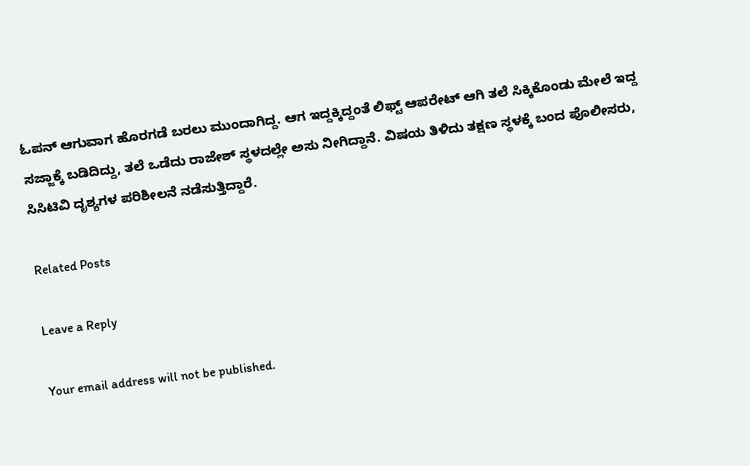ಓಪನ್ ಆಗುವಾಗ ಹೊರಗಡೆ ಬರಲು ಮುಂದಾಗಿದ್ದ. ಆಗ ಇದ್ದಕ್ಕಿದ್ದಂತೆ ಲಿಫ್ಟ್ ಆಪರೇಟ್ ಆಗಿ ತಲೆ ಸಿಕ್ಕಿಕೊಂಡು ಮೇಲೆ ಇದ್ದ ಸಜ್ಜಾಕ್ಕೆ ಬಡಿದಿದ್ದು, ತಲೆ ಒಡೆದು ರಾಜೇಶ್ ಸ್ಥಳದಲ್ಲೇ ಅಸು ನೀಗಿದ್ದಾನೆ. ವಿಷಯ ತಿಳಿದು ತಕ್ಷಣ ಸ್ಥಳಕ್ಕೆ ಬಂದ ಪೊಲೀಸರು, ಸಿಸಿಟಿವಿ ದೃಶ್ಯಗಳ ಪರಿಶೀಲನೆ ನಡೆಸುತ್ತಿದ್ದಾರೆ.

Related Posts

Leave a Reply

Your email address will not be published.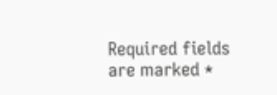Required fields are marked *